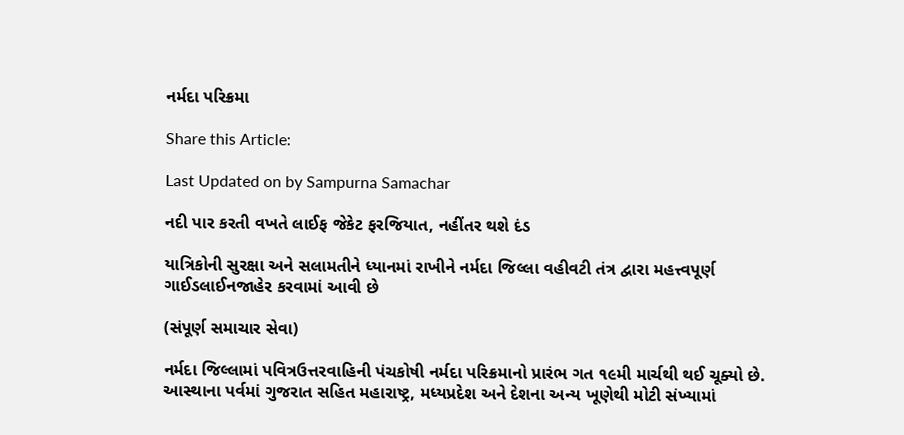નર્મદા પરિક્રમા

Share this Article:

Last Updated on by Sampurna Samachar

નદી પાર કરતી વખતે લાઈફ જેકેટ ફરજિયાત, નહીંતર થશે દંડ

યાત્રિકોની સુરક્ષા અને સલામતીને ધ્યાનમાં રાખીને નર્મદા જિલ્લા વહીવટી તંત્ર દ્વારા મહત્ત્વપૂર્ણ ગાઈડલાઈનજાહેર કરવામાં આવી છે

(સંપૂર્ણ સમાચાર સેવા)

નર્મદા જિલ્લામાં પવિત્રઉત્તરવાહિની પંચકોષી નર્મદા પરિક્રમાનો પ્રારંભ ગત ૧૯મી માર્ચથી થઈ ચૂક્યો છે. આસ્થાના પર્વમાં ગુજરાત સહિત મહારાષ્ટ્ર, મધ્યપ્રદેશ અને દેશના અન્ય ખૂણેથી મોટી સંખ્યામાં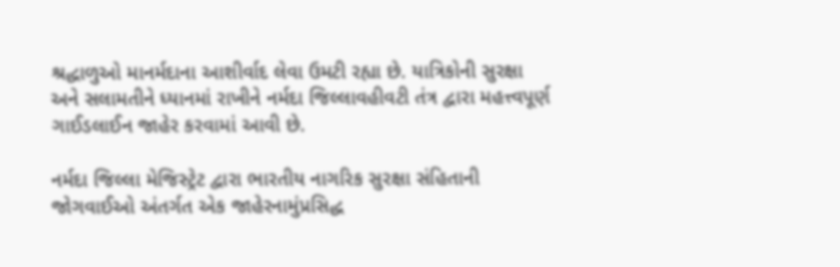શ્રદ્ધાળુઓ માનર્મદાના આશીર્વાદ લેવા ઉમટી રહ્યા છે. યાત્રિકોની સુરક્ષા અને સલામતીને ધ્યાનમાં રાખીને નર્મદા જિલ્લાવહીવટી તંત્ર દ્વારા મહત્ત્વપૂર્ણ ગાઈડલાઈન જાહેર કરવામાં આવી છે.

નર્મદા જિલ્લા મેજિસ્ટ્રેટ દ્વારા ભારતીય નાગરિક સુરક્ષા સંહિતાની જોગવાઈઓ અંતર્ગત એક જાહેરનામુંપ્રસિદ્ધ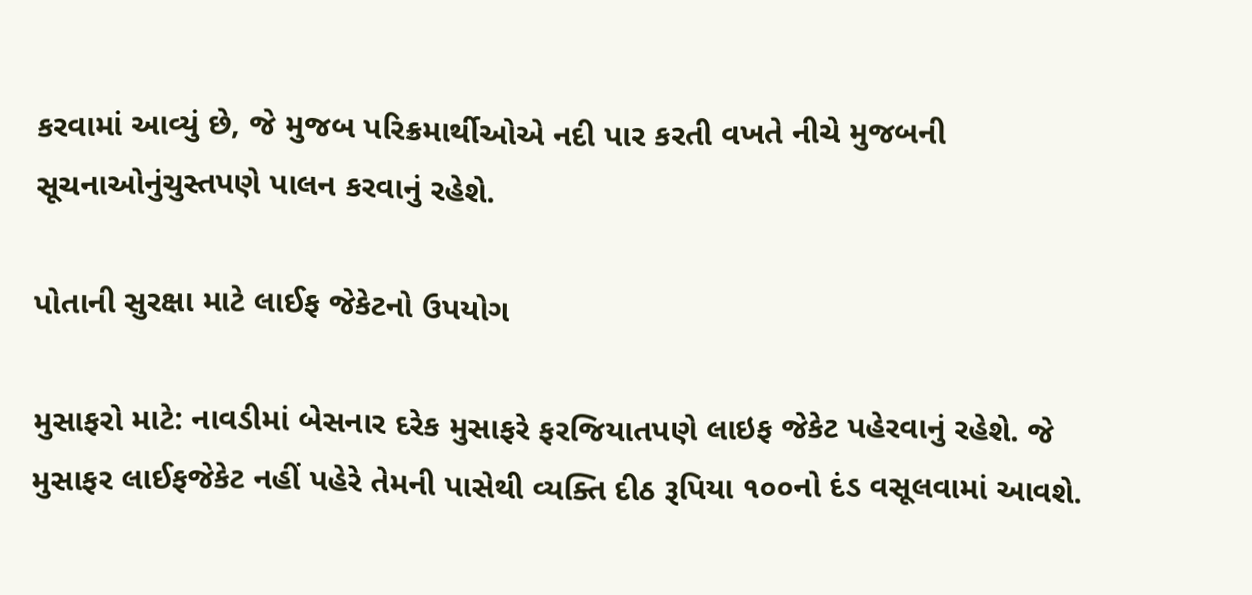કરવામાં આવ્યું છે, જે મુજબ પરિક્રમાર્થીઓએ નદી પાર કરતી વખતે નીચે મુજબની સૂચનાઓનુંચુસ્તપણે પાલન કરવાનું રહેશે.

પોતાની સુરક્ષા માટે લાઈફ જેકેટનો ઉપયોગ

મુસાફરો માટે: નાવડીમાં બેસનાર દરેક મુસાફરે ફરજિયાતપણે લાઇફ જેકેટ પહેરવાનું રહેશે. જે મુસાફર લાઈફજેકેટ નહીં પહેરે તેમની પાસેથી વ્યક્તિ દીઠ રૂપિયા ૧૦૦નો દંડ વસૂલવામાં આવશે.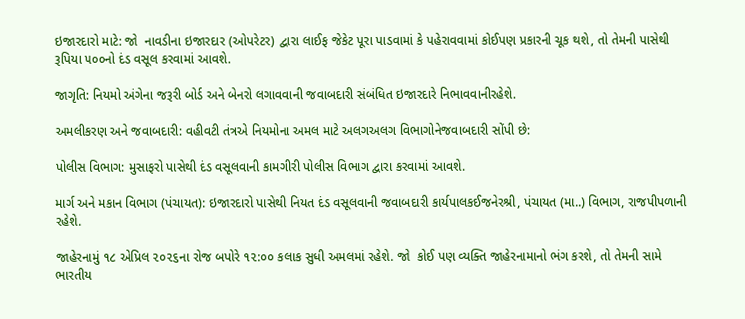ઇજારદારો માટે: જો  નાવડીના ઇજારદાર (ઓપરેટર) દ્વારા લાઈફ જેકેટ પૂરા પાડવામાં કે પહેરાવવામાં કોઈપણ પ્રકારની ચૂક થશે, તો તેમની પાસેથી રૂપિયા ૫૦૦નો દંડ વસૂલ કરવામાં આવશે.

જાગૃતિ: નિયમો અંગેના જરૂરી બોર્ડ અને બેનરો લગાવવાની જવાબદારી સંબંધિત ઇજારદારે નિભાવવાનીરહેશે.

અમલીકરણ અને જવાબદારી: વહીવટી તંત્રએ નિયમોના અમલ માટે અલગઅલગ વિભાગોનેજવાબદારી સોંપી છે:

પોલીસ વિભાગ: મુસાફરો પાસેથી દંડ વસૂલવાની કામગીરી પોલીસ વિભાગ દ્વારા કરવામાં આવશે.

માર્ગ અને મકાન વિભાગ (પંચાયત): ઇજારદારો પાસેથી નિયત દંડ વસૂલવાની જવાબદારી કાર્યપાલકઈજનેરશ્રી, પંચાયત (મા..) વિભાગ, રાજપીપળાની રહેશે.

જાહેરનામું ૧૮ એપ્રિલ ૨૦૨૬ના રોજ બપોરે ૧૨:૦૦ કલાક સુધી અમલમાં રહેશે. જો  કોઈ પણ વ્યક્તિ જાહેરનામાનો ભંગ કરશે, તો તેમની સામે ભારતીય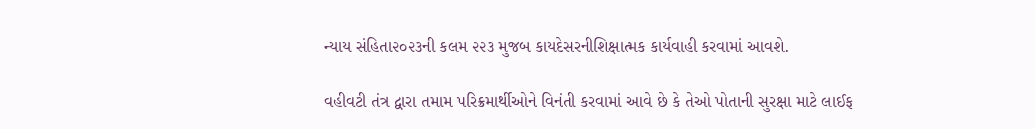ન્યાય સંહિતા૨૦૨૩ની કલમ ૨૨૩ મુજબ કાયદેસરનીશિક્ષાત્મક કાર્યવાહી કરવામાં આવશે.

વહીવટી તંત્ર દ્વારા તમામ પરિક્રમાર્થીઓને વિનંતી કરવામાં આવે છે કે તેઓ પોતાની સુરક્ષા માટે લાઈફ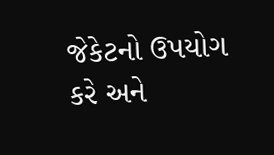જેકેટનો ઉપયોગ કરે અને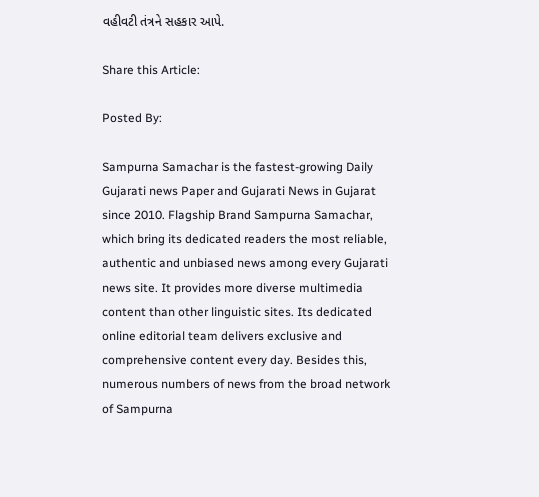વહીવટી તંત્રને સહકાર આપે.

Share this Article:

Posted By:

Sampurna Samachar is the fastest-growing Daily Gujarati news Paper and Gujarati News in Gujarat since 2010. Flagship Brand Sampurna Samachar, which bring its dedicated readers the most reliable, authentic and unbiased news among every Gujarati news site. It provides more diverse multimedia content than other linguistic sites. Its dedicated online editorial team delivers exclusive and comprehensive content every day. Besides this, numerous numbers of news from the broad network of Sampurna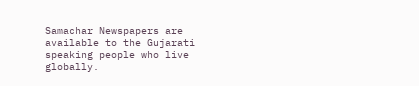Samachar Newspapers are available to the Gujarati speaking people who live globally.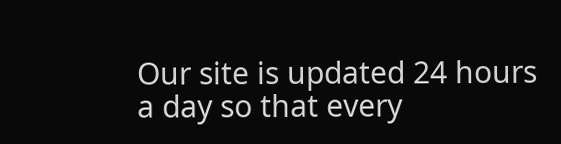Our site is updated 24 hours a day so that every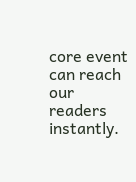core event can reach our readers instantly.